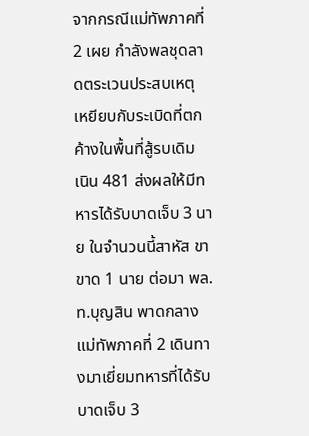จากกรณีแม่ทัพภาคที่ 2 เผย กำลังพลชุดลาดตระเวนประสบเหตุ เหยียบกับระเบิดที่ตกค้างในพื้นที่สู้รบเดิม เนิน 481 ส่งผลให้มีทหารได้รับบาดเจ็บ 3 นาย ในจำนวนนี้สาหัส ขาขาด 1 นาย ต่อมา พล.ท.บุญสิน พาดกลาง แม่ทัพภาคที่ 2 เดินทางมาเยี่ยมทหารที่ได้รับบาดเจ็บ 3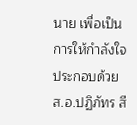นาย เพื่อเป็นการให้กำลังใจ ประกอบด้วย ส.อ.ปฏิภัทร สี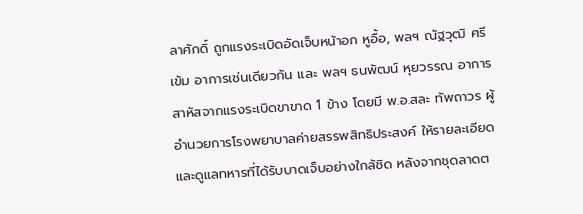ลาศักดิ์ ถูกแรงระเบิดอัดเจ็บหน้าอก หูอื้อ, พลฯ ณัฐวุฒิ ศรีเข้ม อาการเช่นเดียวกัน และ พลฯ ธนพัฒน์ หุยวรรณ อาการสาหัสจากแรงระเบิดขาขาด 1 ข้าง โดยมี พ.อ.สละ ทัพถาวร ผู้อำนวยการโรงพยาบาลค่ายสรรพสิทธิประสงค์ ให้รายละเอียดและดูแลทหารที่ได้รับบาดเจ็บอย่างใกล้ชิด หลังจากชุดลาดต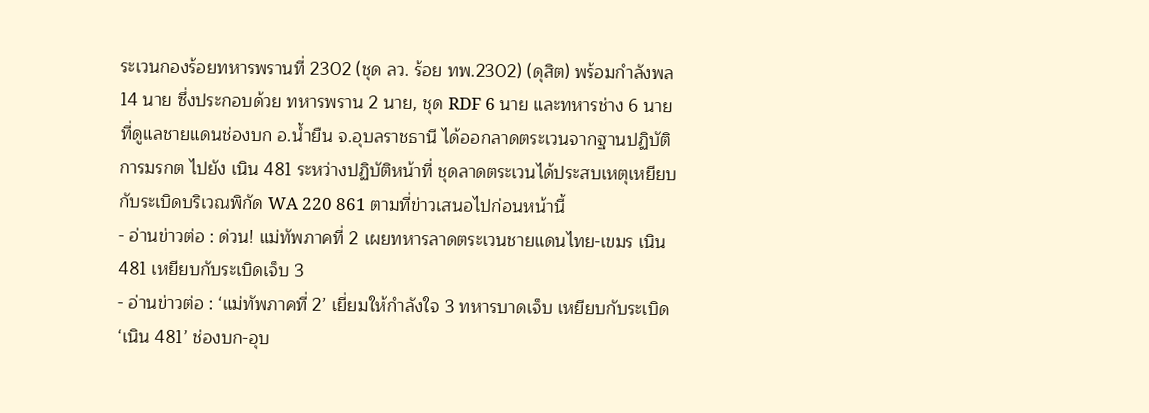ระเวนกองร้อยทหารพรานที่ 2302 (ชุด ลว. ร้อย ทพ.2302) (ดุสิต) พร้อมกำลังพล 14 นาย ซึ่งประกอบด้วย ทหารพราน 2 นาย, ชุด RDF 6 นาย และทหารช่าง 6 นาย ที่ดูแลชายแดนช่องบก อ.น้ำยืน จ.อุบลราชธานี ได้ออกลาดตระเวนจากฐานปฏิบัติการมรกต ไปยัง เนิน 481 ระหว่างปฏิบัติหน้าที่ ชุดลาดตระเวนได้ประสบเหตุเหยียบกับระเบิดบริเวณพิกัด WA 220 861 ตามที่ข่าวเสนอไปก่อนหน้านี้
- อ่านข่าวต่อ : ด่วน! แม่ทัพภาคที่ 2 เผยทหารลาดตระเวนชายแดนไทย-เขมร เนิน 481 เหยียบกับระเบิดเจ็บ 3
- อ่านข่าวต่อ : ‘แม่ทัพภาคที่ 2’ เยี่ยมให้กำลังใจ 3 ทหารบาดเจ็บ เหยียบกับระเบิด ‘เนิน 481’ ช่องบก-อุบ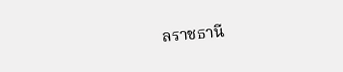ลราชธานี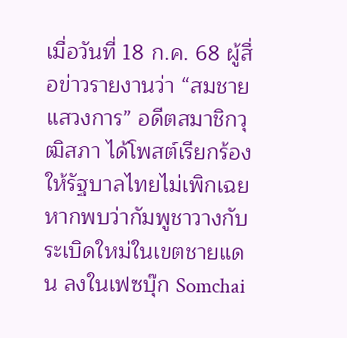เมื่อวันที่ 18 ก.ค. 68 ผู้สื่อข่าวรายงานว่า “สมชาย แสวงการ” อดีตสมาชิกวุฒิสภา ได้โพสต์เรียกร้องให้รัฐบาลไทยไม่เพิกเฉย หากพบว่ากัมพูชาวางกับระเบิดใหม่ในเขตชายแดน ลงในเฟซบุ๊ก Somchai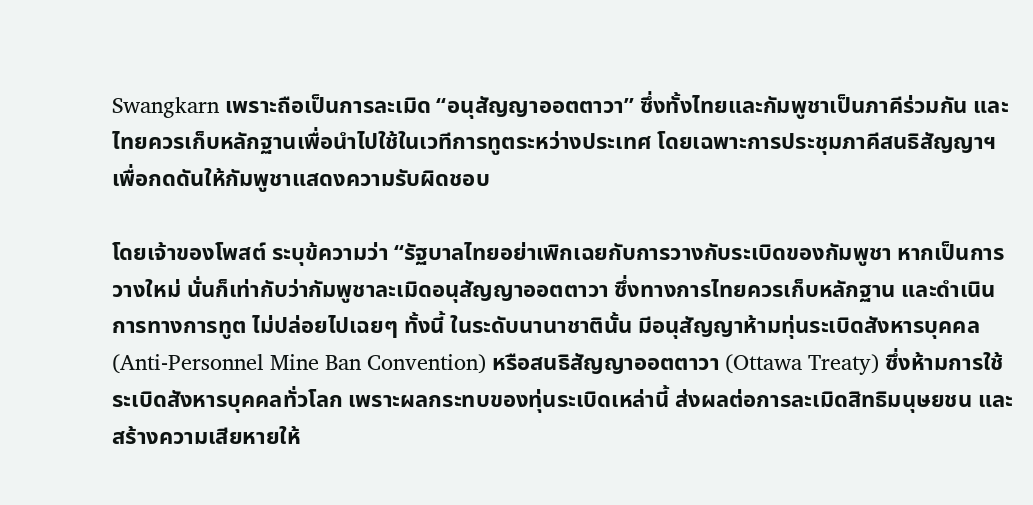Swangkarn เพราะถือเป็นการละเมิด “อนุสัญญาออตตาวา” ซึ่งทั้งไทยและกัมพูชาเป็นภาคีร่วมกัน และไทยควรเก็บหลักฐานเพื่อนำไปใช้ในเวทีการทูตระหว่างประเทศ โดยเฉพาะการประชุมภาคีสนธิสัญญาฯ เพื่อกดดันให้กัมพูชาแสดงความรับผิดชอบ

โดยเจ้าของโพสต์ ระบุข้ความว่า “รัฐบาลไทยอย่าเพิกเฉยกับการวางกับระเบิดของกัมพูชา หากเป็นการวางใหม่ นั่นก็เท่ากับว่ากัมพูชาละเมิดอนุสัญญาออตตาวา ซึ่งทางการไทยควรเก็บหลักฐาน และดำเนินการทางการทูต ไม่ปล่อยไปเฉยๆ ทั้งนี้ ในระดับนานาชาตินั้น มีอนุสัญญาห้ามทุ่นระเบิดสังหารบุคคล (Anti-Personnel Mine Ban Convention) หรือสนธิสัญญาออตตาวา (Ottawa Treaty) ซึ่งห้ามการใช้ระเบิดสังหารบุคคลทั่วโลก เพราะผลกระทบของทุ่นระเบิดเหล่านี้ ส่งผลต่อการละเมิดสิทธิมนุษยชน และสร้างความเสียหายให้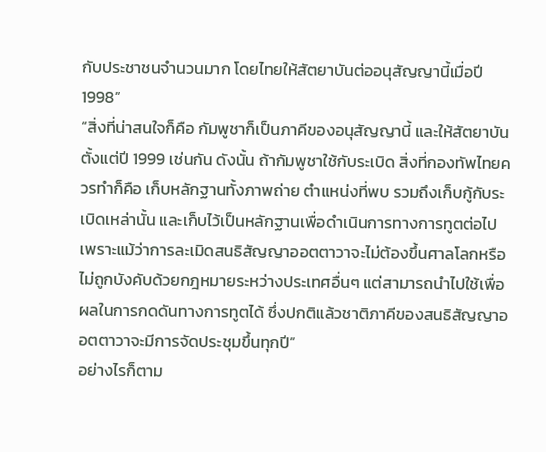กับประชาชนจำนวนมาก โดยไทยให้สัตยาบันต่ออนุสัญญานี้เมื่อปี 1998”
“สิ่งที่น่าสนใจก็คือ กัมพูชาก็เป็นภาคีของอนุสัญญานี้ และให้สัตยาบันตั้งแต่ปี 1999 เช่นกัน ดังนั้น ถ้ากัมพูชาใช้กับระเบิด สิ่งที่กองทัพไทยควรทำก็คือ เก็บหลักฐานทั้งภาพถ่าย ตำแหน่งที่พบ รวมถึงเก็บกู้กับระเบิดเหล่านั้น และเก็บไว้เป็นหลักฐานเพื่อดำเนินการทางการทูตต่อไป เพราะแม้ว่าการละเมิดสนธิสัญญาออตตาวาจะไม่ต้องขึ้นศาลโลกหรือไม่ถูกบังคับด้วยกฎหมายระหว่างประเทศอื่นๆ แต่สามารถนำไปใช้เพื่อผลในการกดดันทางการทูตได้ ซึ่งปกติแล้วชาติภาคีของสนธิสัญญาออตตาวาจะมีการจัดประชุมขึ้นทุกปี”
อย่างไรก็ตาม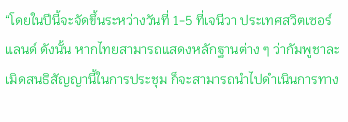“โดยในปีนี้จะจัดขึ้นระหว่างวันที่ 1-5 ที่เจนีวา ประเทศสวิตเซอร์แลนด์ ดังนั้น หากไทยสามารถแสดงหลักฐานต่าง ๆ ว่ากัมพูชาละเมิดสนธิสัญญานี้ในการประชุม ก็จะสามารถนำไปดำเนินการทาง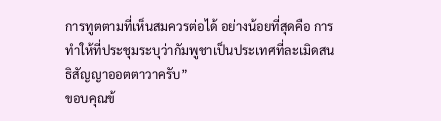การทูตตามที่เห็นสมควรต่อได้ อย่างน้อยที่สุดคือ การทำให้ที่ประชุมระบุว่ากัมพูชาเป็นประเทศที่ละเมิดสนธิสัญญาออตตาวาครับ”
ขอบคุณข้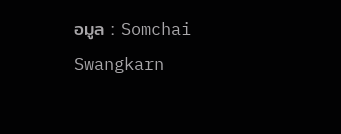อมูล : Somchai Swangkarn